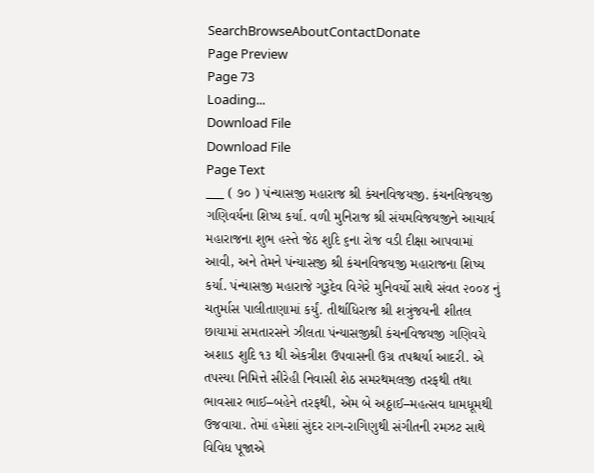SearchBrowseAboutContactDonate
Page Preview
Page 73
Loading...
Download File
Download File
Page Text
___ ( ૭૦ ) પંન્યાસજી મહારાજ શ્રી કંચનવિજયજી. કંચનવિજયજી ગણિવર્યના શિષ્ય કર્યા. વળી મુનિરાજ શ્રી સંયમવિજયજીને આચાર્ય મહારાજના શુભ હસ્તે જેઠ શુદિ ૬ના રોજ વડી દીક્ષા આપવામાં આવી, અને તેમને પંન્યાસજી શ્રી કંચનવિજયજી મહારાજના શિષ્ય કર્યા. પંન્યાસજી મહારાજે ગુરૂદેવ વિગેરે મુનિવર્યો સાથે સંવત ૨૦૦૪ નું ચતુર્માસ પાલીતાણામાં કર્યું. તીર્થાધિરાજ શ્રી શત્રુંજયની શીતલ છાયામાં સમતારસને ઝીલતા પંન્યાસજીશ્રી કંચનવિજયજી ગણિવયે અશાડ શુદિ ૧૩ થી એકત્રીશ ઉપવાસની ઉગ્ર તપશ્ચર્યા આદરી. એ તપસ્યા નિમિત્તે સીરેહી નિવાસી શેઠ સમરથમલજી તરફથી તથા ભાવસાર ભાઈ–બહેને તરફથી, એમ બે અઠ્ઠાઈ–મહત્સવ ધામધૂમથી ઉજવાયા. તેમાં હમેશાં સુંદર રાગ-રાગિણુથી સંગીતની રમઝટ સાથે વિવિધ પૂજાએ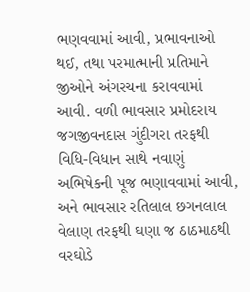ભણવવામાં આવી, પ્રભાવનાઓ થઈ, તથા પરમાત્માની પ્રતિમાને જીઓને અંગરચના કરાવવામાં આવી. વળી ભાવસાર પ્રમોદરાય જગજીવનદાસ ગુંદીગરા તરફથી વિધિ-વિધાન સાથે નવાણું અભિષેકની પૂજ ભણાવવામાં આવી, અને ભાવસાર રતિલાલ છગનલાલ વેલાણ તરફથી ઘણા જ ઠાઠમાઠથી વરઘોડે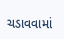ચડાવવામાં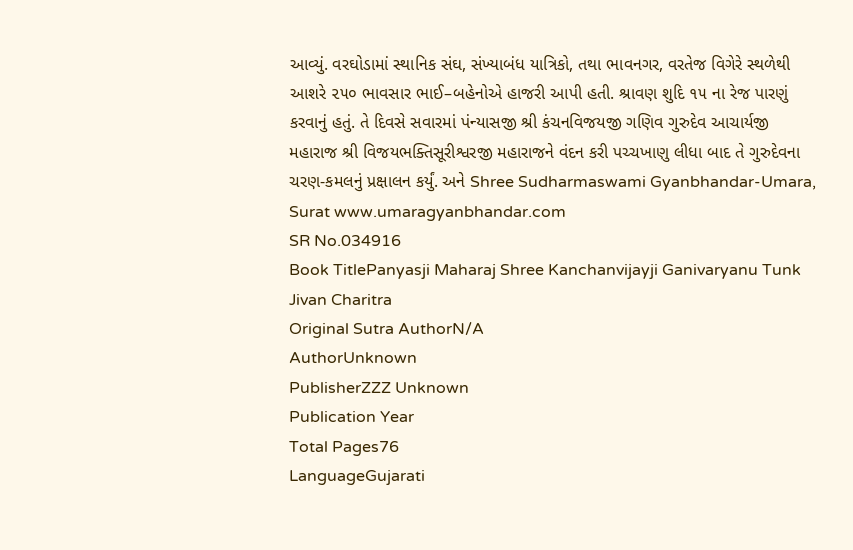આવ્યું. વરઘોડામાં સ્થાનિક સંઘ, સંખ્યાબંધ યાત્રિકો, તથા ભાવનગર, વરતેજ વિગેરે સ્થળેથી આશરે ૨૫૦ ભાવસાર ભાઈ–બહેનોએ હાજરી આપી હતી. શ્રાવણ શુદિ ૧૫ ના રેજ પારણું કરવાનું હતું. તે દિવસે સવારમાં પંન્યાસજી શ્રી કંચનવિજયજી ગણિવ ગુરુદેવ આચાર્યજી મહારાજ શ્રી વિજયભક્તિસૂરીશ્વરજી મહારાજને વંદન કરી પચ્ચખાણુ લીધા બાદ તે ગુરુદેવના ચરણ-કમલનું પ્રક્ષાલન કર્યું. અને Shree Sudharmaswami Gyanbhandar-Umara, Surat www.umaragyanbhandar.com
SR No.034916
Book TitlePanyasji Maharaj Shree Kanchanvijayji Ganivaryanu Tunk Jivan Charitra
Original Sutra AuthorN/A
AuthorUnknown
PublisherZZZ Unknown
Publication Year
Total Pages76
LanguageGujarati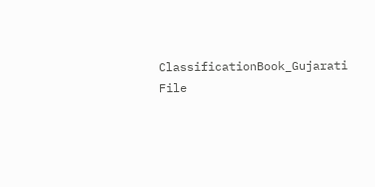ClassificationBook_Gujarati
File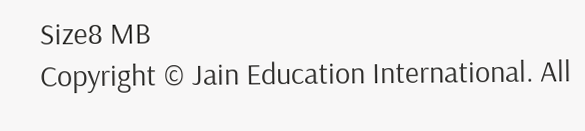Size8 MB
Copyright © Jain Education International. All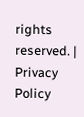rights reserved. | Privacy Policy